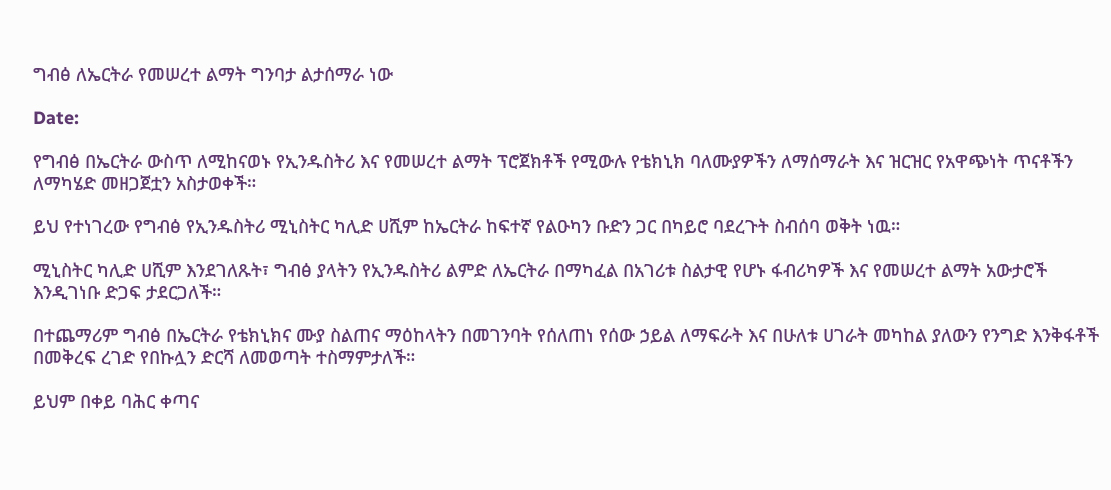ግብፅ ለኤርትራ የመሠረተ ልማት ግንባታ ልታሰማራ ነው

Date:

የግብፅ በኤርትራ ውስጥ ለሚከናወኑ የኢንዱስትሪ እና የመሠረተ ልማት ፕሮጀክቶች የሚውሉ የቴክኒክ ባለሙያዎችን ለማሰማራት እና ዝርዝር የአዋጭነት ጥናቶችን ለማካሄድ መዘጋጀቷን አስታወቀች።

ይህ የተነገረው የግብፅ የኢንዱስትሪ ሚኒስትር ካሊድ ሀሺም ከኤርትራ ከፍተኛ የልዑካን ቡድን ጋር በካይሮ ባደረጉት ስብሰባ ወቅት ነዉ።

ሚኒስትር ካሊድ ሀሺም እንደገለጹት፣ ግብፅ ያላትን የኢንዱስትሪ ልምድ ለኤርትራ በማካፈል በአገሪቱ ስልታዊ የሆኑ ፋብሪካዎች እና የመሠረተ ልማት አውታሮች እንዲገነቡ ድጋፍ ታደርጋለች።

በተጨማሪም ግብፅ በኤርትራ የቴክኒክና ሙያ ስልጠና ማዕከላትን በመገንባት የሰለጠነ የሰው ኃይል ለማፍራት እና በሁለቱ ሀገራት መካከል ያለውን የንግድ እንቅፋቶች በመቅረፍ ረገድ የበኩሏን ድርሻ ለመወጣት ተስማምታለች።

ይህም በቀይ ባሕር ቀጣና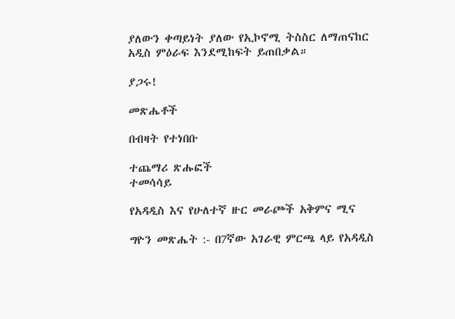ያለውን ቀጣይነት ያለው የኢኮኖሚ ትስስር ለማጠናከር አዲስ ምዕራፍ እንደሚከፍት ይጠበቃል።

ያጋሩ!

መጽሔቶች

በብዛት የተነበቡ

ተጨማሪ ጽሑፎች
ተመሳሳይ

የአዳዲስ እና የሁለተኛ ዙር መራጮች አቅምና ሚና

ግዮን መጽሔት :- በ7ኛው አገራዊ ምርጫ ላይ የአዳዲስ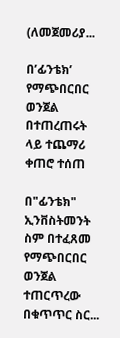(ለመጀመሪያ...

በ’ፊንቴክ’ የማጭበርበር ወንጀል በተጠረጠሩት ላይ ተጨማሪ ቀጠሮ ተሰጠ

በ"ፊንቴክ" ኢንቨስትመንት ስም በተፈጸመ  የማጭበርበር ወንጀል ተጠርጥረው በቁጥጥር ስር...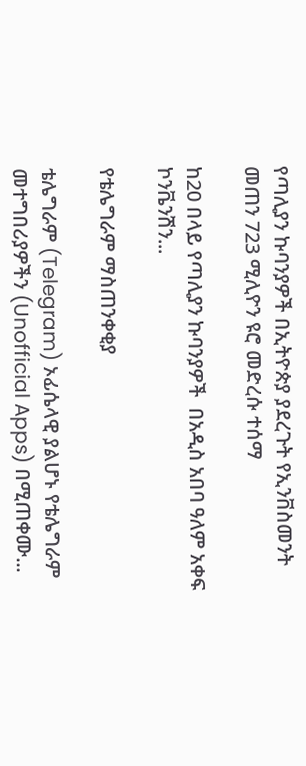የጣሊያን ኩባንያዎች በኢትዮጵያ ያደረጉት የኢንቨስመንት መጠን 723 ሚሊዮን ዩሮ መድረሱ ተሰማ

ከ20 በላይ የጣሊያን ኩባንያዎች  በአዲስ አበባ ዓለም አቀፍ ኮንቬንሽን...

የቴሌግራም ማስጠንቀቂያ

ቴሌግራም (Telegram) ኦፊሴላዊ ያልሆኑ የቴሌግራም መተግበሪያዎችን (Unofficial Apps) በሚጠቀሙ...